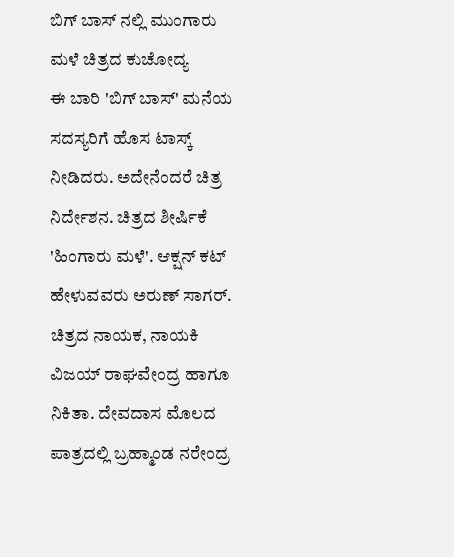ಬಿಗ್ ಬಾಸ್ ನಲ್ಲಿ ಮುಂಗಾರು ಮಳೆ ಚಿತ್ರದ ಕುಚೋದ್ಯ
ಈ ಬಾರಿ 'ಬಿಗ್ ಬಾಸ್' ಮನೆಯ ಸದಸ್ಯರಿಗೆ ಹೊಸ ಟಾಸ್ಕ್ ನೀಡಿದರು. ಅದೇನೆಂದರೆ ಚಿತ್ರ ನಿರ್ದೇಶನ. ಚಿತ್ರದ ಶೀರ್ಷಿಕೆ 'ಹಿಂಗಾರು ಮಳೆ'. ಆಕ್ಷನ್ ಕಟ್ ಹೇಳುವವರು ಅರುಣ್ ಸಾಗರ್. ಚಿತ್ರದ ನಾಯಕ, ನಾಯಕಿ ವಿಜಯ್ ರಾಘವೇಂದ್ರ ಹಾಗೂ ನಿಕಿತಾ. ದೇವದಾಸ ಮೊಲದ ಪಾತ್ರದಲ್ಲಿ ಬ್ರಹ್ಮಾಂಡ ನರೇಂದ್ರ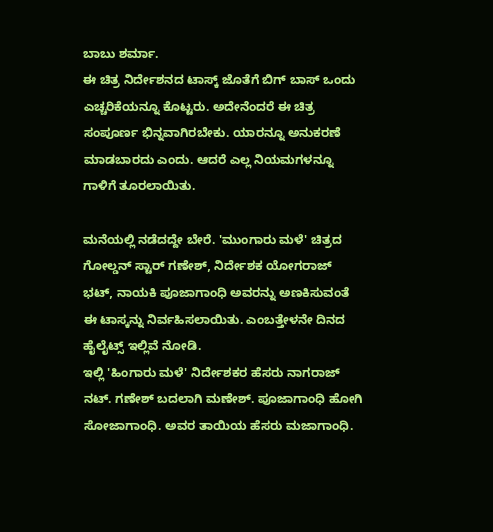ಬಾಬು ಶರ್ಮಾ.
ಈ ಚಿತ್ರ ನಿರ್ದೇಶನದ ಟಾಸ್ಕ್ ಜೊತೆಗೆ ಬಿಗ್ ಬಾಸ್ ಒಂದು ಎಚ್ಚರಿಕೆಯನ್ನೂ ಕೊಟ್ಟರು. ಅದೇನೆಂದರೆ ಈ ಚಿತ್ರ ಸಂಪೂರ್ಣ ಭಿನ್ನವಾಗಿರಬೇಕು. ಯಾರನ್ನೂ ಅನುಕರಣೆ ಮಾಡಬಾರದು ಎಂದು. ಆದರೆ ಎಲ್ಲ ನಿಯಮಗಳನ್ನೂ ಗಾಳಿಗೆ ತೂರಲಾಯಿತು.

ಮನೆಯಲ್ಲಿ ನಡೆದದ್ದೇ ಬೇರೆ. 'ಮುಂಗಾರು ಮಳೆ' ಚಿತ್ರದ ಗೋಲ್ಡನ್ ಸ್ಟಾರ್ ಗಣೇಶ್, ನಿರ್ದೇಶಕ ಯೋಗರಾಜ್ ಭಟ್, ನಾಯಕಿ ಪೂಜಾಗಾಂಧಿ ಅವರನ್ನು ಅಣಕಿಸುವಂತೆ ಈ ಟಾಸ್ಕನ್ನು ನಿರ್ವಹಿಸಲಾಯಿತು. ಎಂಬತ್ತೇಳನೇ ದಿನದ ಹೈಲೈಟ್ಸ್ ಇಲ್ಲಿವೆ ನೋಡಿ.
ಇಲ್ಲಿ 'ಹಿಂಗಾರು ಮಳೆ' ನಿರ್ದೇಶಕರ ಹೆಸರು ನಾಗರಾಜ್ ನಟ್. ಗಣೇಶ್ ಬದಲಾಗಿ ಮಣೇಶ್. ಪೂಜಾಗಾಂಧಿ ಹೋಗಿ ಸೋಜಾಗಾಂಧಿ. ಅವರ ತಾಯಿಯ ಹೆಸರು ಮಜಾಗಾಂಧಿ.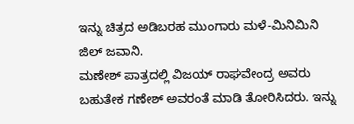ಇನ್ನು ಚಿತ್ರದ ಅಡಿಬರಹ ಮುಂಗಾರು ಮಳೆ-ಮಿನಿಮಿನಿ ಜಿಲ್ ಜವಾನಿ.
ಮಣೇಶ್ ಪಾತ್ರದಲ್ಲಿ ವಿಜಯ್ ರಾಘವೇಂದ್ರ ಅವರು ಬಹುತೇಕ ಗಣೇಶ್ ಅವರಂತೆ ಮಾಡಿ ತೋರಿಸಿದರು. ಇನ್ನು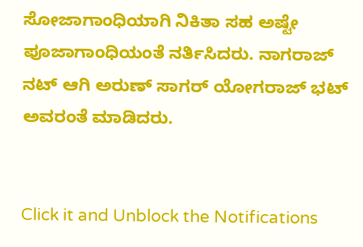ಸೋಜಾಗಾಂಧಿಯಾಗಿ ನಿಕಿತಾ ಸಹ ಅಷ್ಟೇ ಪೂಜಾಗಾಂಧಿಯಂತೆ ನರ್ತಿಸಿದರು. ನಾಗರಾಜ್ ನಟ್ ಆಗಿ ಅರುಣ್ ಸಾಗರ್ ಯೋಗರಾಜ್ ಭಟ್ ಅವರಂತೆ ಮಾಡಿದರು.


Click it and Unblock the Notifications